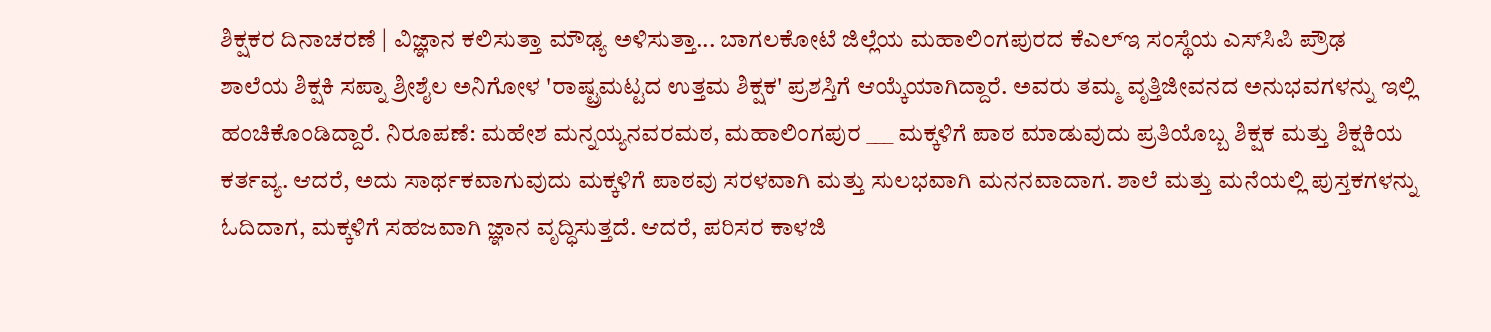ಶಿಕ್ಷಕರ ದಿನಾಚರಣೆ | ವಿಜ್ಞಾನ ಕಲಿಸುತ್ತಾ ಮೌಢ್ಯ ಅಳಿಸುತ್ತಾ... ಬಾಗಲಕೋಟೆ ಜಿಲ್ಲೆಯ ಮಹಾಲಿಂಗಪುರದ ಕೆಎಲ್‌ಇ ಸಂಸ್ಥೆಯ ಎಸ್‌ಸಿಪಿ ಪ್ರೌಢ ಶಾಲೆಯ ಶಿಕ್ಷಕಿ ಸಪ್ನಾ ಶ್ರೀಶೈಲ ಅನಿಗೋಳ 'ರಾಷ್ಟ್ರಮಟ್ಟದ ಉತ್ತಮ ಶಿಕ್ಷಕ' ಪ್ರಶಸ್ತಿಗೆ ಆಯ್ಕೆಯಾಗಿದ್ದಾರೆ. ಅವರು ತಮ್ಮ ವೃತ್ತಿಜೀವನದ ಅನುಭವಗಳನ್ನು ಇಲ್ಲಿ ಹಂಚಿಕೊಂಡಿದ್ದಾರೆ. ನಿರೂಪಣೆ: ಮಹೇಶ‌ ಮನ್ನಯ್ಯನವರಮಠ, ಮಹಾಲಿಂಗಪುರ ___ ಮಕ್ಕಳಿಗೆ ಪಾಠ ಮಾಡುವುದು ಪ್ರತಿಯೊಬ್ಬ ಶಿಕ್ಷಕ ಮತ್ತು ಶಿಕ್ಷಕಿಯ ಕರ್ತವ್ಯ. ಆದರೆ, ಅದು ಸಾರ್ಥಕವಾಗುವುದು ಮಕ್ಕಳಿಗೆ ಪಾಠವು ಸರಳವಾಗಿ ಮತ್ತು ಸುಲಭವಾಗಿ ಮನನವಾದಾಗ. ಶಾಲೆ ಮತ್ತು ಮನೆಯಲ್ಲಿ ಪುಸ್ತಕಗಳನ್ನು ಓದಿದಾಗ, ಮಕ್ಕಳಿಗೆ ಸಹಜವಾಗಿ ಜ್ಞಾನ ವೃದ್ಧಿಸುತ್ತದೆ. ಆದರೆ, ಪರಿಸರ ಕಾಳಜಿ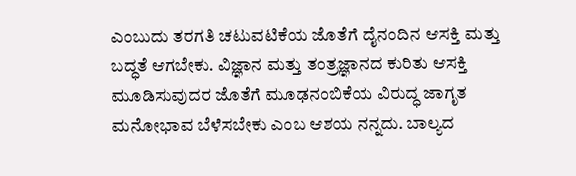ಎಂಬುದು ತರಗತಿ ಚಟುವಟಿಕೆಯ ಜೊತೆಗೆ ದೈನಂದಿನ ಆಸಕ್ತಿ ಮತ್ತು ಬದ್ಧತೆ ಆಗಬೇಕು. ವಿಜ್ಞಾನ ಮತ್ತು ತಂತ್ರಜ್ಞಾನದ ಕುರಿತು ಆಸಕ್ತಿ ಮೂಡಿಸುವುದರ ಜೊತೆಗೆ ಮೂಢನಂಬಿಕೆಯ ವಿರುದ್ಧ ಜಾಗೃತ ಮನೋಭಾವ ಬೆಳೆಸಬೇಕು ಎಂಬ ಆಶಯ ನನ್ನದು. ಬಾಲ್ಯದ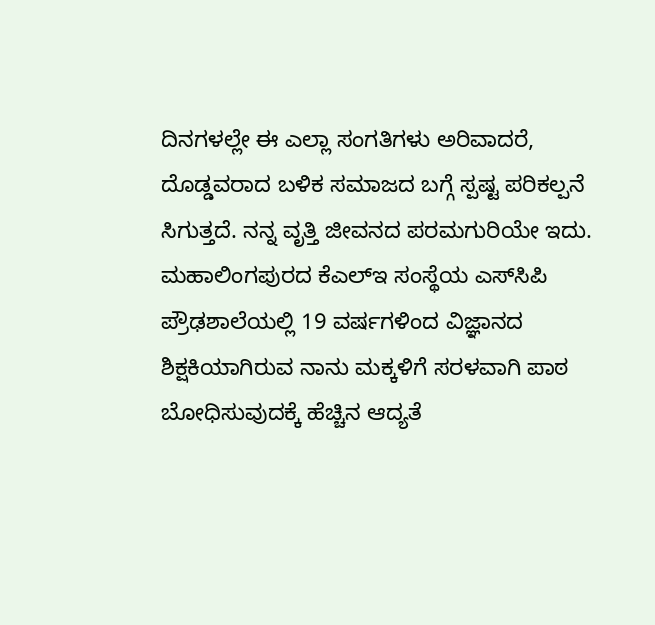ದಿನಗಳಲ್ಲೇ ಈ ಎಲ್ಲಾ ಸಂಗತಿಗಳು ಅರಿವಾದರೆ, ದೊಡ್ಡವರಾದ ಬಳಿಕ ಸಮಾಜದ ಬಗ್ಗೆ ಸ್ಪಷ್ಟ ಪರಿಕಲ್ಪನೆ ಸಿಗುತ್ತದೆ. ನನ್ನ ವೃತ್ತಿ ಜೀವನದ ಪರಮಗುರಿಯೇ ಇದು. ಮಹಾಲಿಂಗಪುರದ ಕೆಎಲ್‌ಇ ಸಂಸ್ಥೆಯ ಎಸ್‌ಸಿಪಿ ಪ್ರೌಢಶಾಲೆಯಲ್ಲಿ 19 ವರ್ಷಗಳಿಂದ ವಿಜ್ಞಾನದ ಶಿಕ್ಷಕಿಯಾಗಿರುವ ನಾನು ಮಕ್ಕಳಿಗೆ ಸರಳವಾಗಿ ಪಾಠ ಬೋಧಿಸುವುದಕ್ಕೆ ಹೆಚ್ಚಿನ ಆದ್ಯತೆ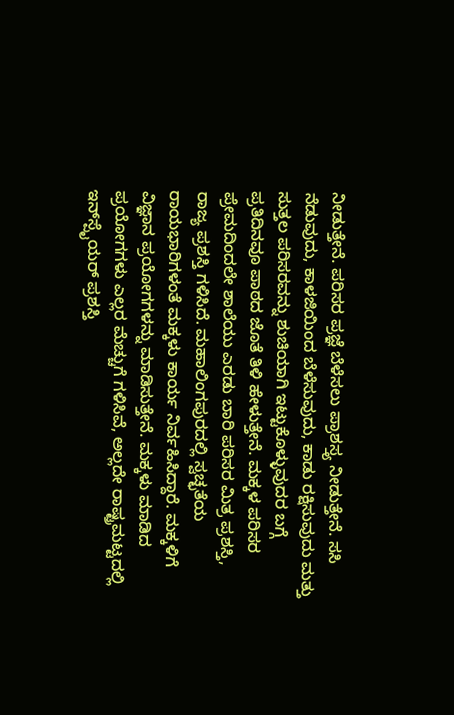ನೀಡುತ್ತೇನೆ. ಪರಿಸರ ಪ್ರಜ್ಞೆ ಬೆಳೆಸಲು ಪ್ರಾಶಸ್ತ್ಯ ನೀಡುತ್ತೇನೆ. ಸಸಿ ನೆಡುವುದು, ಕಾಳಜಿಯಿಂದ ಬೆಳೆಸುವುದು, ಕಾಡು ರಕ್ಷಿಸುವುದು ಮತ್ತು ಸುತ್ತಲ ಪರಿಸರವನ್ನು ಶುಚಿಯಾಗಿ ಇಟ್ಟುಕೊಳ್ಳುವುದರ ಬಗ್ಗೆ ಪ್ರತಿದಿನವೂ ಪಾಠದ ಜೊತೆ ತಿಳಿ ಹೇಳುತ್ತೇನೆ. ಮಕ್ಕಳ ಪರಿಸರ ಪ್ರೇಮದಿಂದಲೇ ಶಾಲೆಯು ಎರಡು ಬಾರಿ ಪರಿಸರ ಮಿತ್ರ ಪ್ರಶಸ್ತಿ, ರಾಜ್ಯ ಪ್ರಶಸ್ತಿ ಗಳಿಸಿದೆ. ಮಹಾಲಿಂಗಪುರದಲ್ಲಿ ಸ್ವಚ್ಛತೆಯ ರಾಯಭಾರಿಗಳಂತೆ ಮಕ್ಕಳು ಕಾರ್ಯ ನಿರ್ವಹಿಸಿದ್ದಾರೆ. ಮಕ್ಕಳಿಗೆ ವಿಜ್ಞಾನ ಪ್ರಯೋಗಗಳನ್ನು ಮಾಡಿಸುತ್ತೇನೆ. ಮಕ್ಕಳು ಮಾಡಿದ ಪ್ರಯೋಗಗಳು ಎಲ್ಲರ ಮೆಚ್ಚುಗೆ ಗಳಿಸಿವೆ, ಅಲ್ಲದೇ ರಾಷ್ಟ್ರಮಟ್ಟದಲ್ಲಿ ಇನ್‌ಸ್ಪೈಯರ್‌ ಪ್ರಶಸ್ತಿ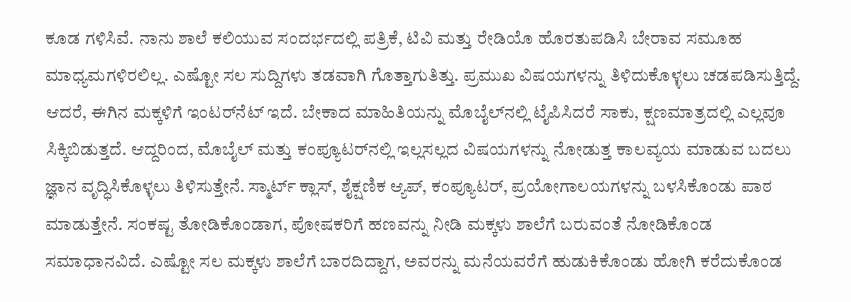ಕೂಡ ಗಳಿಸಿವೆ. ನಾನು ಶಾಲೆ ಕಲಿಯುವ ಸಂದರ್ಭದಲ್ಲಿ ಪತ್ರಿಕೆ, ಟಿವಿ ಮತ್ತು ರೇಡಿಯೊ ಹೊರತುಪಡಿಸಿ ಬೇರಾವ ಸಮೂಹ ಮಾಧ್ಯಮಗಳಿರಲಿಲ್ಲ. ಎಷ್ಟೋ ಸಲ ಸುದ್ದಿಗಳು ತಡವಾಗಿ ಗೊತ್ತಾಗುತಿತ್ತು. ಪ್ರಮುಖ ವಿಷಯಗಳನ್ನು ತಿಳಿದುಕೊಳ್ಳಲು ಚಡಪಡಿಸುತ್ತಿದ್ದೆ. ಆದರೆ, ಈಗಿನ ಮಕ್ಕಳಿಗೆ ಇಂಟರ್‌ನೆಟ್‌ ಇದೆ. ಬೇಕಾದ ಮಾಹಿತಿಯನ್ನು ಮೊಬೈಲ್‌ನಲ್ಲಿ ಟೈಪಿಸಿದರೆ ಸಾಕು, ಕ್ಷಣಮಾತ್ರದಲ್ಲಿ ಎಲ್ಲವೂ ಸಿಕ್ಕಿಬಿಡುತ್ತದೆ. ಆದ್ದರಿಂದ, ಮೊಬೈಲ್‌ ಮತ್ತು ಕಂಪ್ಯೂಟರ್‌ನಲ್ಲಿ ಇಲ್ಲಸಲ್ಲದ ವಿಷಯಗಳನ್ನು ನೋಡುತ್ತ ಕಾಲವ್ಯಯ ಮಾಡುವ ಬದಲು ಜ್ಞಾನ ವೃದ್ಧಿಸಿಕೊಳ್ಳಲು ತಿಳಿಸುತ್ತೇನೆ. ಸ್ಮಾರ್ಟ್‌ ಕ್ಲಾಸ್, ಶೈಕ್ಷಣಿಕ ಆ್ಯಪ್, ಕಂಪ್ಯೂಟರ್, ಪ್ರಯೋಗಾಲಯಗಳನ್ನು ಬಳಸಿಕೊಂಡು ಪಾಠ ಮಾಡುತ್ತೇನೆ. ಸಂಕಷ್ಟ ತೋಡಿಕೊಂಡಾಗ, ಪೋಷಕರಿಗೆ ಹಣವನ್ನು ನೀಡಿ ಮಕ್ಕಳು ಶಾಲೆಗೆ ಬರುವಂತೆ ನೋಡಿಕೊಂಡ ಸಮಾಧಾನವಿದೆ. ಎಷ್ಟೋ ಸಲ ಮಕ್ಕಳು ಶಾಲೆಗೆ ಬಾರದಿದ್ದಾಗ, ಅವರನ್ನು ಮನೆಯವರೆಗೆ ಹುಡುಕಿಕೊಂಡು ಹೋಗಿ ಕರೆದುಕೊಂಡ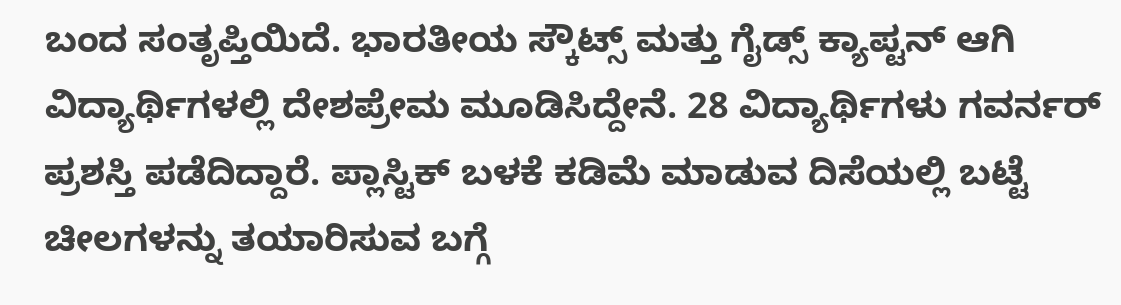ಬಂದ ಸಂತೃಪ್ತಿಯಿದೆ. ಭಾರತೀಯ ಸ್ಕೌಟ್ಸ್ ಮತ್ತು ಗೈಡ್ಸ್ ಕ್ಯಾಪ್ಟನ್ ಆಗಿ ವಿದ್ಯಾರ್ಥಿಗಳಲ್ಲಿ ದೇಶಪ್ರೇಮ ಮೂಡಿಸಿದ್ದೇನೆ. 28 ವಿದ್ಯಾರ್ಥಿಗಳು ಗವರ್ನರ್‌ ಪ್ರಶಸ್ತಿ ಪಡೆದಿದ್ದಾರೆ. ಪ್ಲಾಸ್ಟಿಕ್ ಬಳಕೆ ಕಡಿಮೆ ಮಾಡುವ ದಿಸೆಯಲ್ಲಿ ಬಟ್ಟೆ ಚೀಲಗಳನ್ನು ತಯಾರಿಸುವ ಬಗ್ಗೆ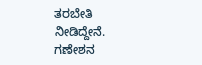ತರಬೇತಿ ನೀಡಿದ್ದೇನೆ. ಗಣೇಶನ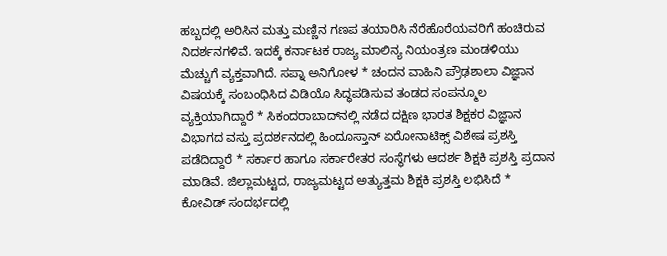ಹಬ್ಬದಲ್ಲಿ ಅರಿಸಿನ ಮತ್ತು ಮಣ್ಣಿನ ಗಣಪ ತಯಾರಿಸಿ ನೆರೆಹೊರೆಯವರಿಗೆ ಹಂಚಿರುವ ನಿದರ್ಶನಗಳಿವೆ. ಇದಕ್ಕೆ ಕರ್ನಾಟಕ ರಾಜ್ಯ ಮಾಲಿನ್ಯ ನಿಯಂತ್ರಣ ಮಂಡಳಿಯು ಮೆಚ್ಚುಗೆ ವ್ಯಕ್ತವಾಗಿದೆ. ಸಪ್ನಾ ಅನಿಗೋಳ * ಚಂದನ ವಾಹಿನಿ ಪ್ರೌಢಶಾಲಾ ವಿಜ್ಞಾನ ವಿಷಯಕ್ಕೆ ಸಂಬಂಧಿಸಿದ ವಿಡಿಯೊ ಸಿದ್ಧಪಡಿಸುವ ತಂಡದ ಸಂಪನ್ಮೂಲ ವ್ಯಕ್ತಿಯಾಗಿದ್ದಾರೆ * ಸಿಕಂದರಾಬಾದ್‌ನಲ್ಲಿ ನಡೆದ ದಕ್ಷಿಣ ಭಾರತ ಶಿಕ್ಷಕರ ವಿಜ್ಞಾನ ವಿಭಾಗದ ವಸ್ತು ಪ್ರದರ್ಶನದಲ್ಲಿ ಹಿಂದೂಸ್ತಾನ್ ಏರೋನಾಟಿಕ್ಸ್ ವಿಶೇಷ ಪ್ರಶಸ್ತಿ ಪಡೆದಿದ್ದಾರೆ * ಸರ್ಕಾರ ಹಾಗೂ ಸರ್ಕಾರೇತರ ಸಂಸ್ಥೆಗಳು ಆದರ್ಶ ಶಿಕ್ಷಕಿ ಪ್ರಶಸ್ತಿ ಪ್ರದಾನ ಮಾಡಿವೆ. ಜಿಲ್ಲಾಮಟ್ಟದ, ರಾಜ್ಯಮಟ್ಟದ ಅತ್ಯುತ್ತಮ ಶಿಕ್ಷಕಿ ಪ್ರಶಸ್ತಿ ಲಭಿಸಿದೆ * ಕೋವಿಡ್ ಸಂದರ್ಭದಲ್ಲಿ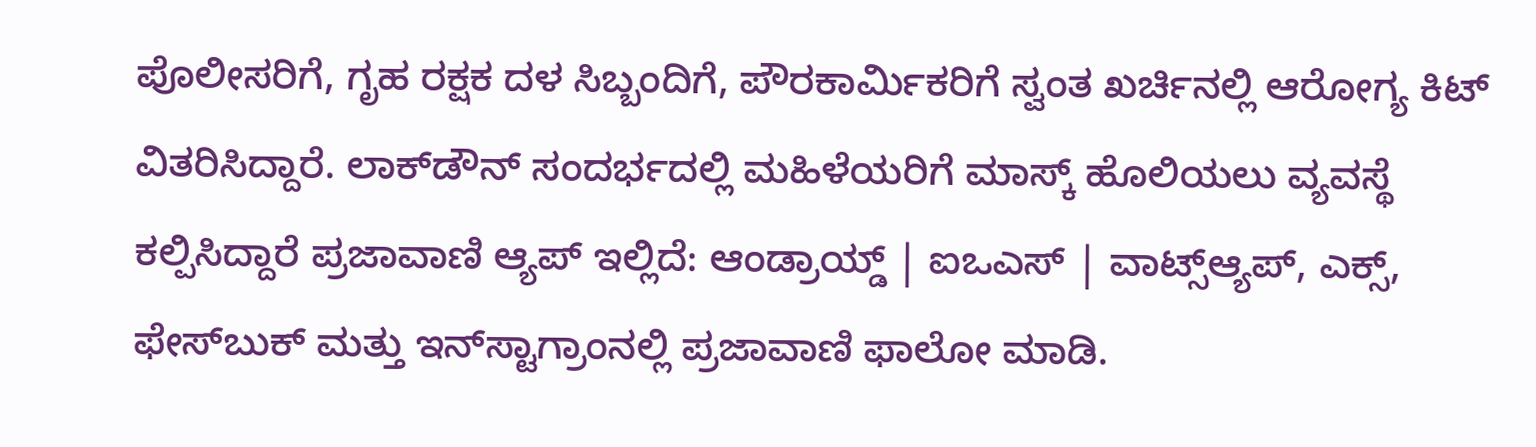ಪೊಲೀಸರಿಗೆ, ಗೃಹ ರಕ್ಷಕ ದಳ ಸಿಬ್ಬಂದಿಗೆ, ಪೌರಕಾರ್ಮಿಕರಿಗೆ ಸ್ವಂತ ಖರ್ಚಿನಲ್ಲಿ ಆರೋಗ್ಯ ಕಿಟ್ ವಿತರಿಸಿದ್ದಾರೆ. ಲಾಕ್‌ಡೌನ್‌ ಸಂದರ್ಭದಲ್ಲಿ ಮಹಿಳೆಯರಿಗೆ ಮಾಸ್ಕ್ ಹೊಲಿಯಲು ವ್ಯವಸ್ಥೆ ಕಲ್ಪಿಸಿದ್ದಾರೆ ಪ್ರಜಾವಾಣಿ ಆ್ಯಪ್ ಇಲ್ಲಿದೆ: ಆಂಡ್ರಾಯ್ಡ್ | ಐಒಎಸ್ | ವಾಟ್ಸ್ಆ್ಯಪ್, ಎಕ್ಸ್, ಫೇಸ್‌ಬುಕ್ ಮತ್ತು ಇನ್‌ಸ್ಟಾಗ್ರಾಂನಲ್ಲಿ ಪ್ರಜಾವಾಣಿ ಫಾಲೋ ಮಾಡಿ.